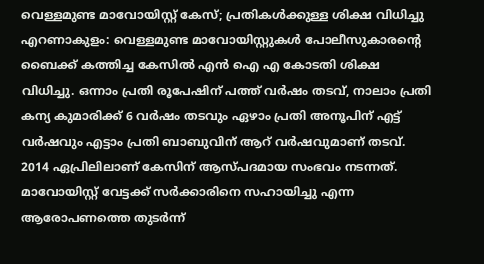വെള്ളമുണ്ട മാവോയിസ്റ്റ് കേസ്; പ്രതികൾക്കുള്ള ശിക്ഷ വിധിച്ചു
എറണാകുളം: വെള്ളമുണ്ട മാവോയിസ്റ്റുകൾ പോലീസുകാരന്റെ ബൈക്ക് കത്തിച്ച കേസിൽ എൻ ഐ എ കോടതി ശിക്ഷ വിധിച്ചു. ഒന്നാം പ്രതി രൂപേഷിന് പത്ത് വർഷം തടവ്, നാലാം പ്രതി കന്യ കുമാരിക്ക് 6 വർഷം തടവും ഏഴാം പ്രതി അനൂപിന് എട്ട് വർഷവും എട്ടാം പ്രതി ബാബുവിന് ആറ് വർഷവുമാണ് തടവ്. 2014 ഏപ്രിലിലാണ് കേസിന് ആസ്പദമായ സംഭവം നടന്നത്.
മാവോയിസ്റ്റ് വേട്ടക്ക് സർക്കാരിനെ സഹായിച്ചു എന്ന ആരോപണത്തെ തുടർന്ന്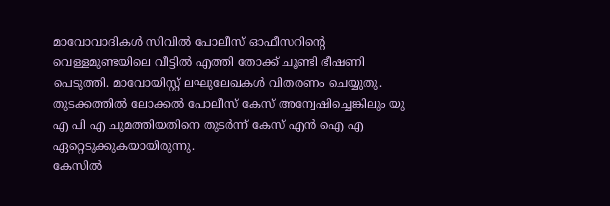മാവോവാദികൾ സിവിൽ പോലീസ് ഓഫീസറിന്റെ വെള്ളമുണ്ടയിലെ വീട്ടിൽ എത്തി തോക്ക് ചൂണ്ടി ഭീഷണി പെടുത്തി. മാവോയിസ്റ്റ് ലഘുലേഖകൾ വിതരണം ചെയ്യുതു. തുടക്കത്തിൽ ലോക്കൽ പോലീസ് കേസ് അന്വേഷിച്ചെങ്കിലും യു എ പി എ ചുമത്തിയതിനെ തുടർന്ന് കേസ് എൻ ഐ എ ഏറ്റെടുക്കുകയായിരുന്നു.
കേസിൽ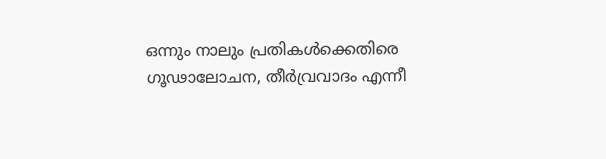ഒന്നും നാലും പ്രതികൾക്കെതിരെ ഗൂഢാലോചന, തീർവ്രവാദം എന്നീ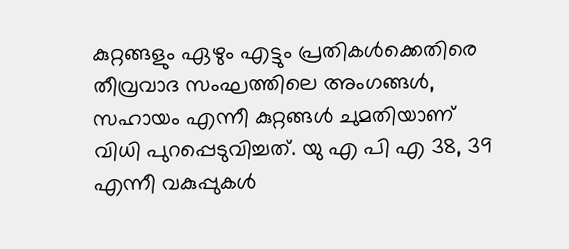കുറ്റങ്ങളും ഏഴും എട്ടും പ്രതികൾക്കെതിരെ തീവ്രവാദ സംഘത്തിലെ അംഗങ്ങൾ, സഹായം എന്നീ കുറ്റങ്ങൾ ചുമതിയാണ് വിധി പുറപ്പെടുവിച്ചത്. യു എ പി എ 38, 39 എന്നീ വകുപ്പുകൾ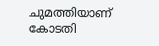ചുമത്തിയാണ് കോടതി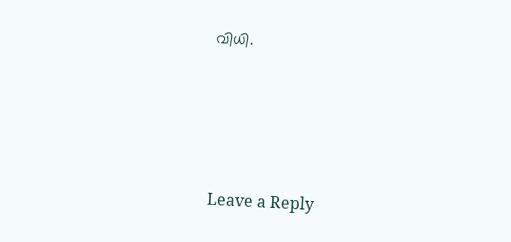വിധി.





Leave a Reply